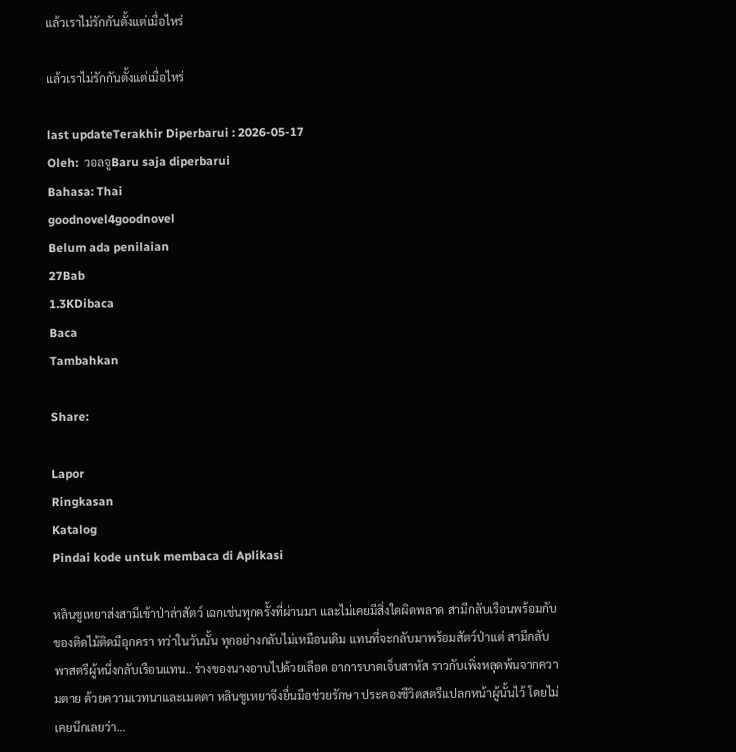แล้วเราไม่รักกันตั้งแต่เมื่อไหร่

แล้วเราไม่รักกันตั้งแต่เมื่อไหร่

last updateTerakhir Diperbarui : 2026-05-17
Oleh:  วอลจูBaru saja diperbarui
Bahasa: Thai
goodnovel4goodnovel
Belum ada penilaian
27Bab
1.3KDibaca
Baca
Tambahkan

Share:

Lapor
Ringkasan
Katalog
Pindai kode untuk membaca di Aplikasi

หลินซูเหยาส่งสามีเข้าป่าล่าสัตว์ เฉกเช่นทุกครั้งที่ผ่านมา และไม่เคยมีสิ่งใดผิดพลาด สามีกลับเรือนพร้อมกับของติดไม้ติดมือุกครา ทว่าในวันนั้น ทุกอย่างกลับไม่เหมือนเดิม แทนที่จะกลับมาพร้อมสัตว์ป่าแต่ สามีกลับพาสตรีผู้หนึ่งกลับเรือนแทน.. ร่างของนางอาบไปด้วยเลือด อาการบาดเจ็บสาหัส ราวกับเพิ่งหลุดพ้นจากความตาย ด้วยความเวทนาและเมตตา หลินซูเหยาจึงยื่นมือช่วยรักษา ประคองชีวิตสตรีแปลกหน้าผู้นั้นไว้ โดยไม่เคยนึกเลยว่า…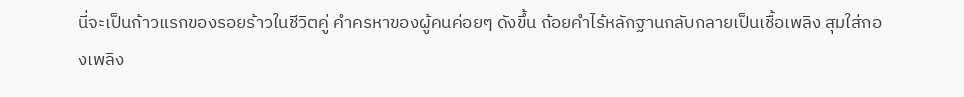นี่จะเป็นก้าวแรกของรอยร้าวในชีวิตคู่ คำครหาของผู้คนค่อยๆ ดังขึ้น ถ้อยคำไร้หลักฐานกลับกลายเป็นเชื้อเพลิง สุมใส่กองเพลิง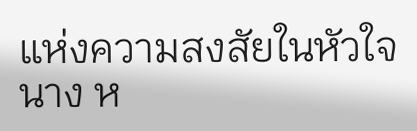แห่งความสงสัยในหัวใจนาง ห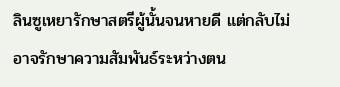ลินซูเหยารักษาสตรีผู้นั้นจนหายดี แต่กลับไม่อาจรักษาความสัมพันธ์ระหว่างตน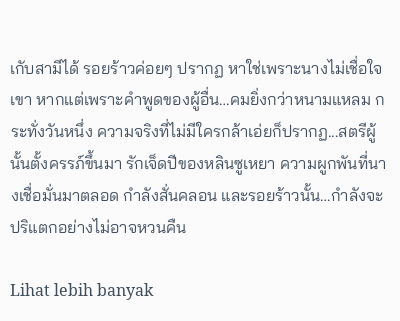เกับสามีได้ รอยร้าวค่อยๆ ปรากฏ หาใช่เพราะนางไม่เชื่อใจเขา หากแต่เพราะคำพูดของผู้อื่น…คมยิ่งกว่าหนามแหลม กระทั่งวันหนึ่ง ความจริงที่ไม่มีใครกล้าเอ่ยก็ปรากฏ...สตรีผู้นั้นตั้งครรภ์ขึ้นมา รักเจ็ดปีของหลินซูเหยา ความผูกพันที่นางเชื่อมั่นมาตลอด กำลังสั่นคลอน และรอยร้าวนั้น…กำลังจะปริแตกอย่างไม่อาจหวนคืน

Lihat lebih banyak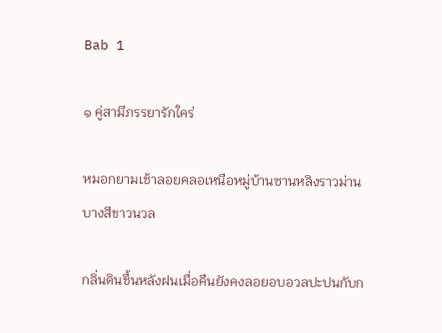Bab 1

๑ คู่สามีภรรยารักใคร่

หมอกยามเช้าลอยคลอเหนือหมู่บ้านซานหลิงราวม่านบางสีขาวนวล

กลิ่นดินชื้นหลังฝนเมื่อคืนยังคงลอยอบอวลปะปนกับก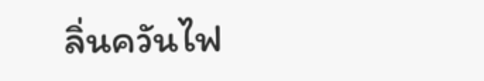ลิ่นควันไฟ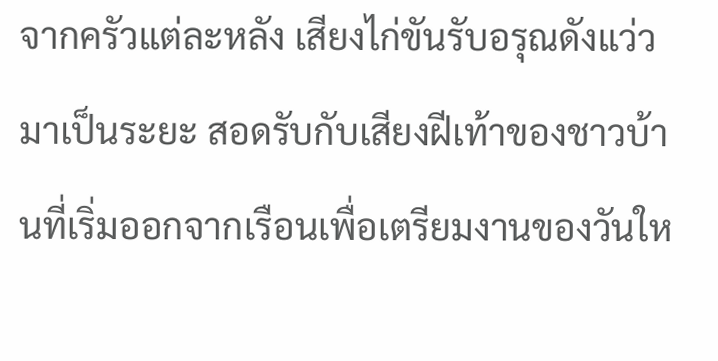จากครัวแต่ละหลัง เสียงไก่ขันรับอรุณดังแว่วมาเป็นระยะ สอดรับกับเสียงฝีเท้าของชาวบ้านที่เริ่มออกจากเรือนเพื่อเตรียมงานของวันให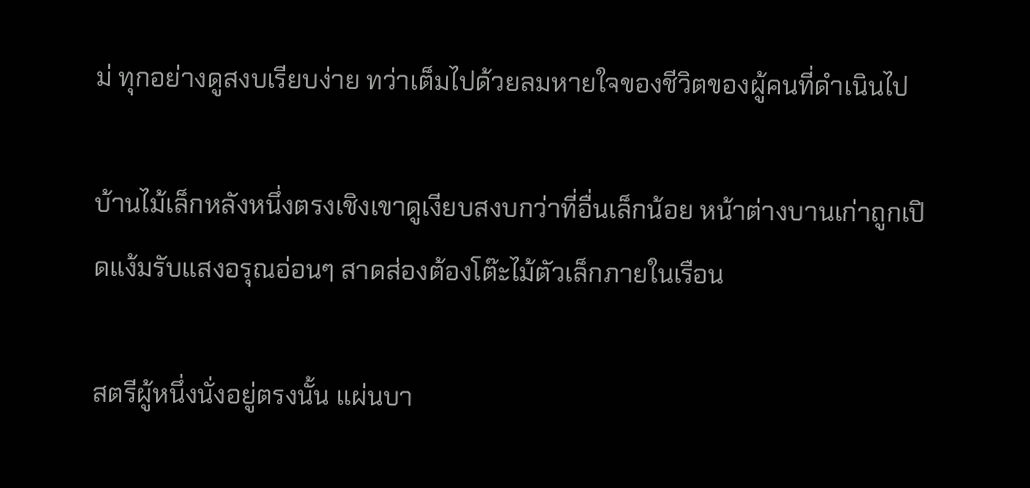ม่ ทุกอย่างดูสงบเรียบง่าย ทว่าเต็มไปด้วยลมหายใจของชีวิตของผู้คนที่ดำเนินไป

บ้านไม้เล็กหลังหนึ่งตรงเชิงเขาดูเงียบสงบกว่าที่อื่นเล็กน้อย หน้าต่างบานเก่าถูกเปิดแง้มรับแสงอรุณอ่อนๆ สาดส่องต้องโต๊ะไม้ตัวเล็กภายในเรือน

สตรีผู้หนึ่งนั่งอยู่ตรงนั้น แผ่นบา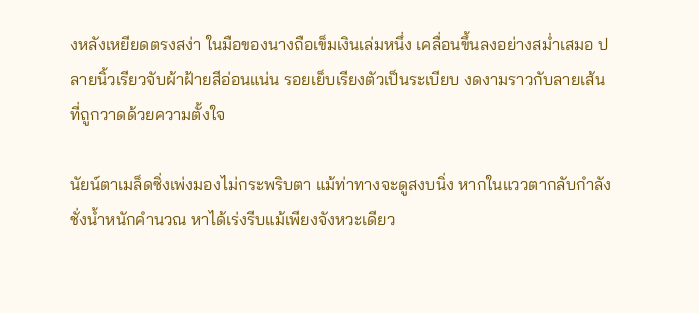งหลังเหยียดตรงสง่า ในมือของนางถือเข็มเงินเล่มหนึ่ง เคลื่อนขึ้นลงอย่างสม่ำเสมอ ปลายนิ้วเรียวจับผ้าฝ้ายสีอ่อนแน่น รอยเย็บเรียงตัวเป็นระเบียบ งดงามราวกับลายเส้นที่ถูกวาดด้วยความตั้งใจ

นัยน์ตาเมล็ดซิ่งเพ่งมองไม่กระพริบตา แม้ท่าทางจะดูสงบนิ่ง หากในแววตากลับกำลังชั่งน้ำหนักคำนวณ หาได้เร่งรีบแม้เพียงจังหวะเดียว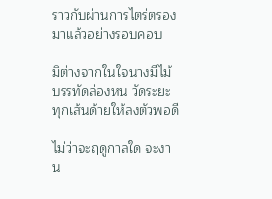ราวกับผ่านการไตร่ตรองมาแล้วอย่างรอบคอบ

มิต่างจากในใจนางมีไม้บรรทัดล่องหน วัดระยะทุกเส้นด้ายให้ลงตัวพอดี

ไม่ว่าจะฤดูกาลใด จะงาน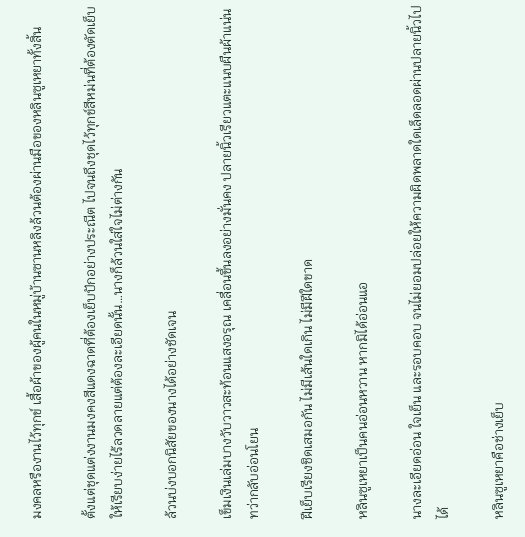มงคลหรืองานไว้ทุกข์ เสื้อผ้าของผู้คนในหมู่บ้านซานหลิงล้วนต้องผ่านมือของหลินซูเหยาทั้งสิ้น

ตั้งแต่ชุดแต่งงานมงคงสีแดงฉาดที่ต้องเย็บปักอย่างประณีต ไปจนถึงชุดไว้ทุกข์สีหม่นที่ต้องตัดเย็บให้เรียบง่ายไร้ลวดลายแต่ต้องละเอียดนั้น…นางก็ล้วนใส่ใจไม่ต่างกัน

ล้วนบ่งบอกนิสัยของนางได้อย่างชัดเจน

เข็มเงินเล่มบางวับวาวสะท้อนแสงอรุณ เคลื่อนขึ้นลงอย่างมั่นคง ปลายนิ้วเรียวแตะแนบผืนผ้าแน่น ทว่ากลับอ่อนโยน

ฝีเย็บเรียงชิดเสมอกัน ไม่มีเส้นใดเกิน ไม่มีฝีใดขาด

หลินซูเหยาเป็นคนอ่อนหวาน หากมิได้อ่อนแอ

นางละเอียดอ่อน ใจเย็น และรอบคอบ จนไม่ยอมปล่อยให้ความผิดพลาดใดเล็ดลอดผ่านปลายนิ้วไปได้

หลินซูเหยาคือช่างเย็บ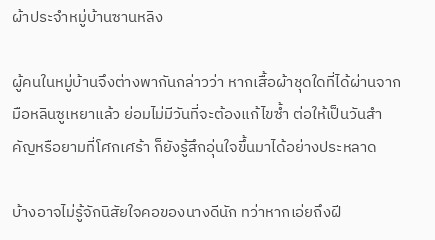ผ้าประจำหมู่บ้านซานหลิง

ผู้คนในหมู่บ้านจึงต่างพากันกล่าวว่า หากเสื้อผ้าชุดใดที่ได้ผ่านจากมือหลินซูเหยาแล้ว ย่อมไม่มีวันที่จะต้องแก้ไขซ้ำ ต่อให้เป็นวันสำคัญหรือยามที่โศกเศร้า ก็ยังรู้สึกอุ่นใจขึ้นมาได้อย่างประหลาด

บ้างอาจไม่รู้จักนิสัยใจคอของนางดีนัก ทว่าหากเอ่ยถึงฝี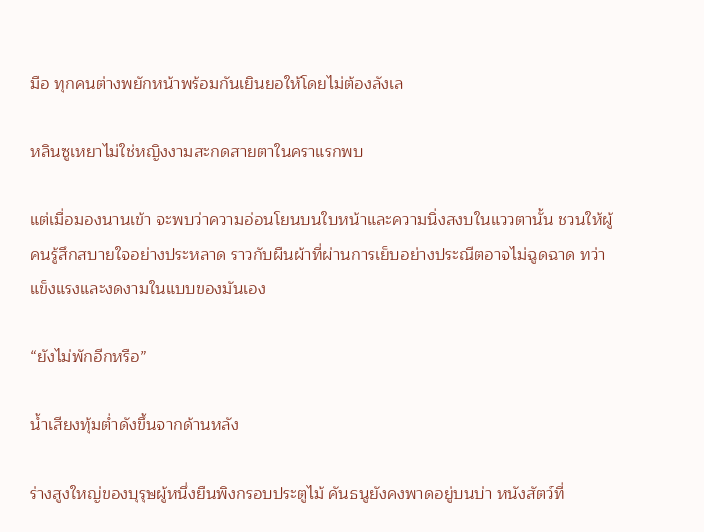มือ ทุกคนต่างพยักหน้าพร้อมกันเยินยอให้โดยไม่ต้องลังเล

หลินซูเหยาไม่ใช่หญิงงามสะกดสายตาในคราแรกพบ

แต่เมื่อมองนานเข้า จะพบว่าความอ่อนโยนบนใบหน้าและความนิ่งสงบในแววตานั้น ชวนให้ผู้คนรู้สึกสบายใจอย่างประหลาด ราวกับผืนผ้าที่ผ่านการเย็บอย่างประณีตอาจไม่ฉูดฉาด ทว่าแข็งแรงและงดงามในแบบของมันเอง

“ยังไม่พักอีกหรือ”

น้ำเสียงทุ้มต่ำดังขึ้นจากด้านหลัง

ร่างสูงใหญ่ของบุรุษผู้หนึ่งยืนพิงกรอบประตูไม้ คันธนูยังคงพาดอยู่บนบ่า หนังสัตว์ที่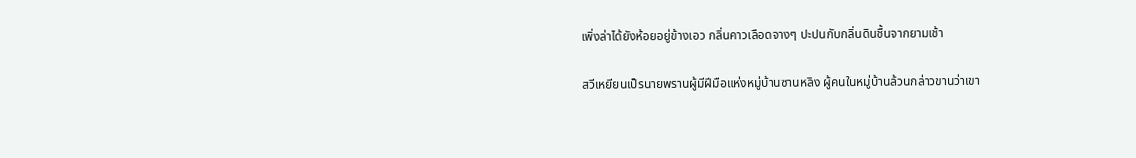เพิ่งล่าได้ยังห้อยอยู่ข้างเอว กลิ่นคาวเลือดจางๆ ปะปนกับกลิ่นดินชื้นจากยามเช้า

สวีเหยียนเป็รนายพรานผู้มีฝีมือแห่งหมู่บ้านซานหลิง ผู้คนในหมู่บ้านล้วนกล่าวขานว่าเขา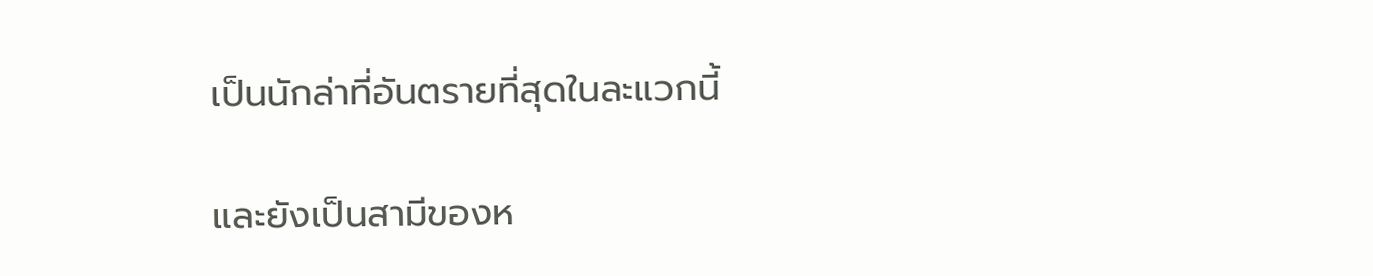เป็นนักล่าที่อันตรายที่สุดในละแวกนี้

และยังเป็นสามีของห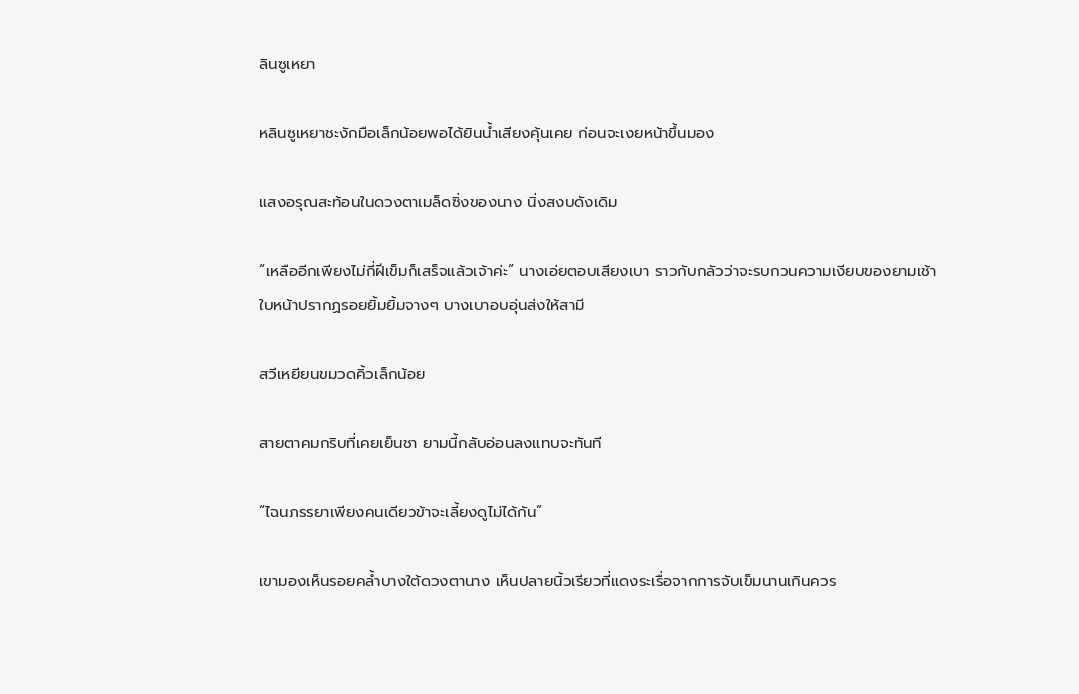ลินซูเหยา

หลินซูเหยาชะงักมือเล็กน้อยพอได้ยินน้ำเสียงคุ้นเคย ก่อนจะเงยหน้าขึ้นมอง

แสงอรุณสะท้อนในดวงตาเมล็ดซิ่งของนาง นิ่งสงบดังเดิม

“เหลืออีกเพียงไม่กี่ฝีเข็มก็เสร็จแล้วเจ้าค่ะ” นางเอ่ยตอบเสียงเบา ราวกับกลัวว่าจะรบกวนความเงียบของยามเช้า ใบหน้าปรากฏรอยยิ้มยิ้มจางๆ บางเบาอบอุ่นส่งให้สามี

สวีเหยียนขมวดคิ้วเล็กน้อย

สายตาคมกริบที่เคยเย็นชา ยามนี้กลับอ่อนลงแทบจะทันที

“ไฉนภรรยาเพียงคนเดียวข้าจะเลี้ยงดูไม่ได้กัน”

เขามองเห็นรอยคล้ำบางใต้ดวงตานาง เห็นปลายนิ้วเรียวที่แดงระเรื่อจากการจับเข็มนานเกินควร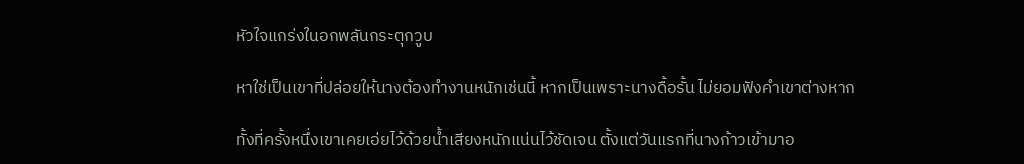หัวใจแกร่งในอกพลันกระตุกวูบ

หาใช่เป็นเขาที่ปล่อยให้นางต้องทำงานหนักเช่นนี้ หากเป็นเพราะนางดื้อรั้น ไม่ยอมฟังคำเขาต่างหาก

ทั้งที่ครั้งหนึ่งเขาเคยเอ่ยไว้ด้วยน้ำเสียงหนักแน่นไว้ชัดเจน ตั้งแต่วันแรกที่นางก้าวเข้ามาอ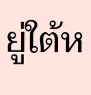ยู่ใต้ห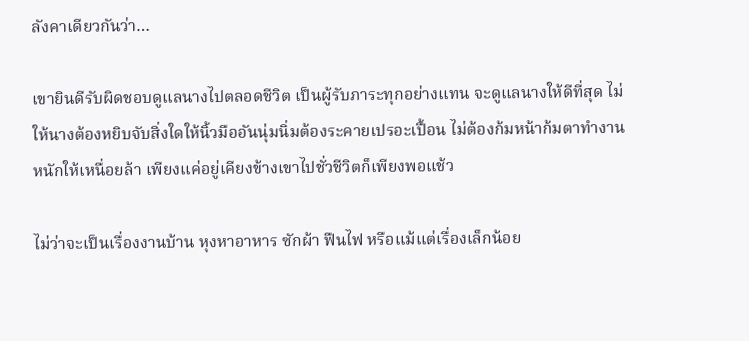ลังคาเดียวกันว่า…

เขายินดีรับผิดชอบดูแลนางไปตลอดชีวิต เป็นผู้รับภาระทุกอย่างแทน จะดูแลนางให้ดีที่สุด ไม่ให้นางต้องหยิบจับสิ่งใดให้นิ้วมืออันนุ่มนิ่มต้องระคายเปรอะเปื้อน ไม่ต้องก้มหน้าก้มตาทำงานหนักให้เหนื่อยล้า เพียงแค่อยู่เคียงข้างเขาไปชั่วชีวิตก็เพียงพอแช้ว

ไม่ว่าจะเป็นเรื่องงานบ้าน หุงหาอาหาร ซักผ้า ฟืนไฟ หรือแม้แต่เรื่องเล็กน้อย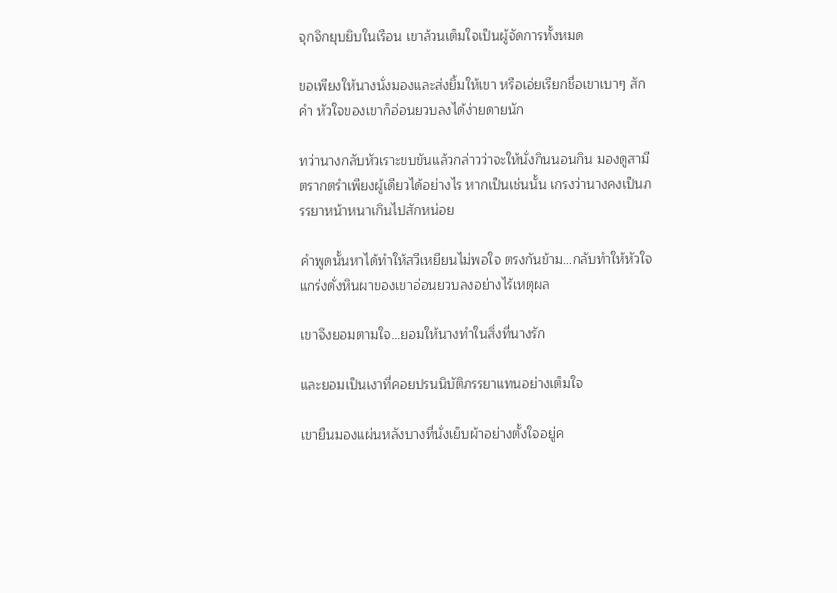จุกจิกยุบยิบในเรือน เขาล้วนเต็มใจเป็นผู้จัดการทั้งหมด

ขอเพียงให้นางนั่งมองและส่งยิ้มให้เขา หรือเอ่ยเรียกชื่อเขาเบาๆ สักคำ หัวใจของเขาก็อ่อนยวบลงได้ง่ายดายนัก

ทว่านางกลับหัวเราะขบขันแล้วกล่าวว่าจะให้นั่งกินนอนกิน มองดูสามีตรากตรำเพียงผู้เดียวได้อย่างไร หากเป็นเช่นนั้น เกรงว่านางคงเป็นภรรยาหน้าหนาเกินไปสักหน่อย

คำพูดนั้นหาได้ทำให้สวีเหยียนไม่พอใจ ตรงกันข้าม…กลับทำให้หัวใจแกร่งดั่งหินผาของเขาอ่อนยวบลงอย่างไร้เหตุผล

เขาจึงยอมตามใจ…ยอมให้นางทำในสิ่งที่นางรัก

และยอมเป็นเงาที่คอยปรนนิบัติภรรยาแทนอย่างเต็มใจ

เขายืนมองแผ่นหลังบางที่นั่งเย็บผ้าอย่างตั้งใจอยู่ค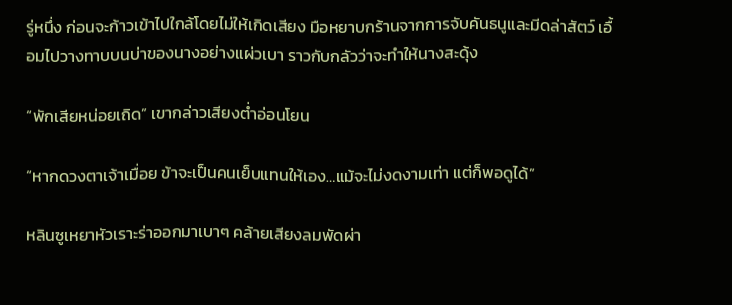รู่หนึ่ง ก่อนจะก้าวเข้าไปใกล้โดยไม่ให้เกิดเสียง มือหยาบกร้านจากการจับคันธนูและมีดล่าสัตว์ เอื้อมไปวางทาบบนบ่าของนางอย่างแผ่วเบา ราวกับกลัวว่าจะทำให้นางสะดุ้ง

“พักเสียหน่อยเถิด” เขากล่าวเสียงต่ำอ่อนโยน

“หากดวงตาเจ้าเมื่อย ข้าจะเป็นคนเย็บแทนให้เอง…แม้จะไม่งดงามเท่า แต่ก็พอดูได้”

หลินซูเหยาหัวเราะร่าออกมาเบาๆ คล้ายเสียงลมพัดผ่า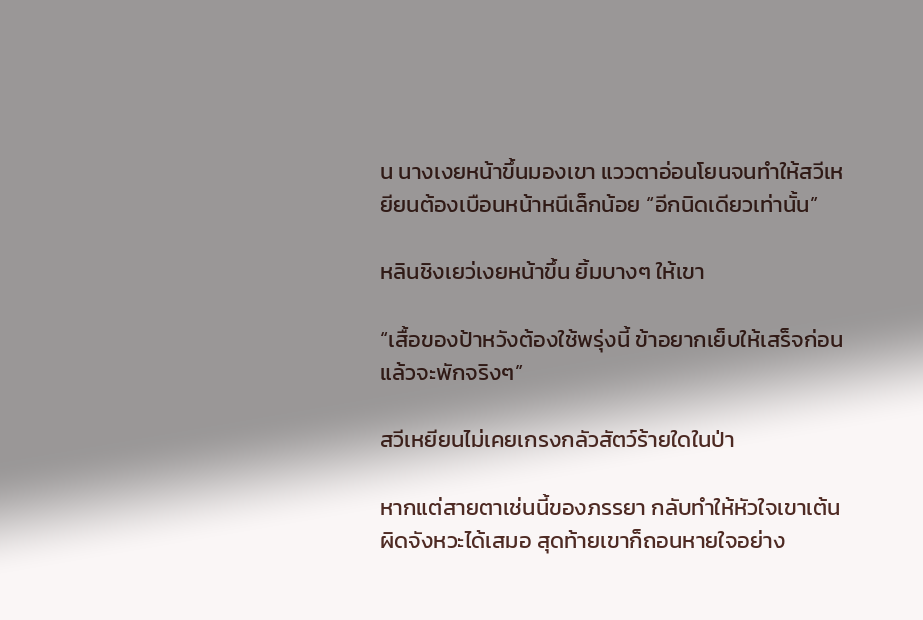น นางเงยหน้าขึ้นมองเขา แววตาอ่อนโยนจนทำให้สวีเหยียนต้องเบือนหน้าหนีเล็กน้อย “อีกนิดเดียวเท่านั้น”

หลินชิงเยว่เงยหน้าขึ้น ยิ้มบางๆ ให้เขา

“เสื้อของป้าหวังต้องใช้พรุ่งนี้ ข้าอยากเย็บให้เสร็จก่อนแล้วจะพักจริงๆ”

สวีเหยียนไม่เคยเกรงกลัวสัตว์ร้ายใดในป่า

หากแต่สายตาเช่นนี้ของภรรยา กลับทำให้หัวใจเขาเต้นผิดจังหวะได้เสมอ สุดท้ายเขาก็ถอนหายใจอย่าง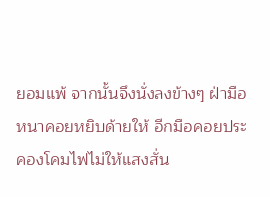ยอมแพ้ จากนั้นจึงนั่งลงข้างๆ ฝ่ามือหนาคอยหยิบด้ายให้ อีกมือคอยประคองโคมไฟไม่ให้แสงสั่น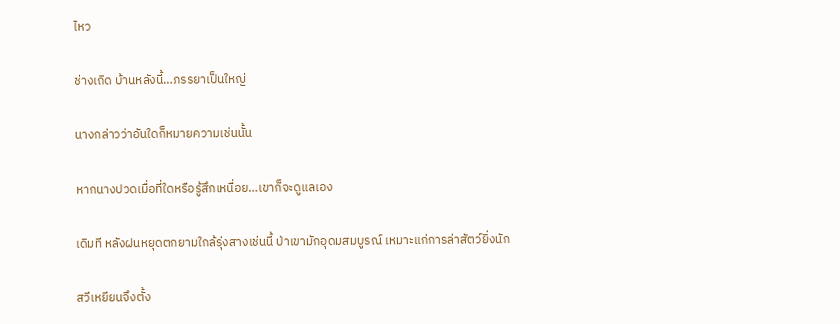ไหว

ช่างเถิด บ้านหลังนี้…ภรรยาเป็นใหญ่

นางกล่าวว่าอันใดก็หมายความเช่นนั้น

หากนางปวดเมื่อที่ใดหรือรู้สึกเหนื่อย…เขาก็จะดูแลเอง

เดิมที หลังฝนหยุดตกยามใกล้รุ่งสางเช่นนี้ ป่าเขามักอุดมสมบูรณ์ เหมาะแก่การล่าสัตว์ยิ่งนัก

สวีเหยียนจึงตั้ง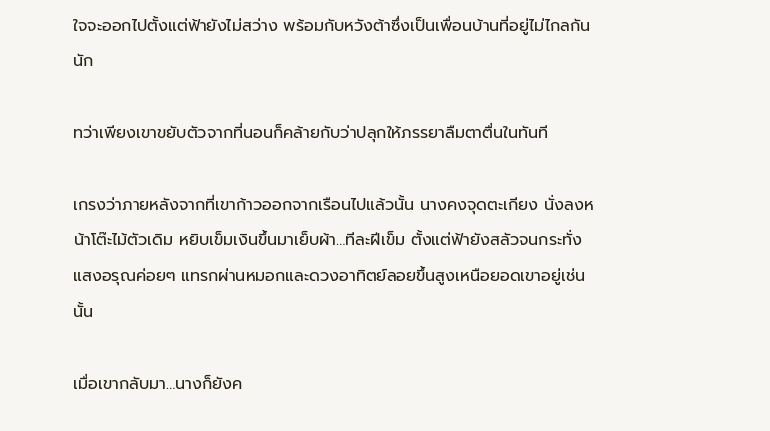ใจจะออกไปตั้งแต่ฟ้ายังไม่สว่าง พร้อมกับหวังต้าซึ่งเป็นเพื่อนบ้านที่อยู่ไม่ไกลกันนัก

ทว่าเพียงเขาขยับตัวจากที่นอนก็คล้ายกับว่าปลุกให้ภรรยาลืมตาตื่นในทันที

เกรงว่าภายหลังจากที่เขาก้าวออกจากเรือนไปแล้วนั้น นางคงจุดตะเกียง นั่งลงหน้าโต๊ะไม้ตัวเดิม หยิบเข็มเงินขึ้นมาเย็บผ้า…ทีละฝีเข็ม ตั้งแต่ฟ้ายังสลัวจนกระทั่งแสงอรุณค่อยๆ แทรกผ่านหมอกและดวงอาทิตย์ลอยขึ้นสูงเหนือยอดเขาอยู่เช่นนั้น

เมื่อเขากลับมา…นางก็ยังค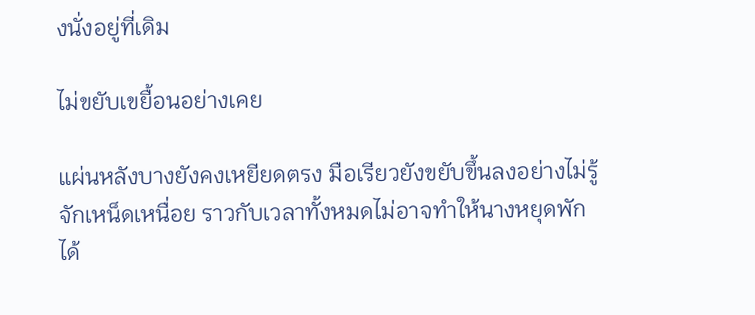งนั่งอยู่ที่เดิม

ไม่ขยับเขยื้อนอย่างเคย

แผ่นหลังบางยังคงเหยียดตรง มือเรียวยังขยับขึ้นลงอย่างไม่รู้จักเหน็ดเหนื่อย ราวกับเวลาทั้งหมดไม่อาจทำให้นางหยุดพักได้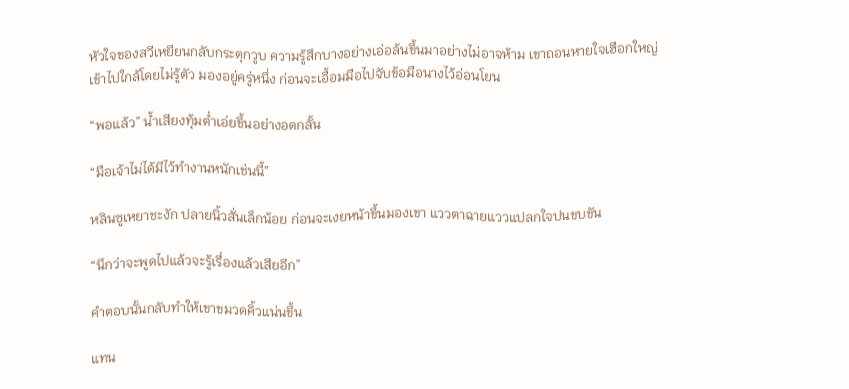หัวใจของสวีเหยียนกลับกระตุกวูบ ความรู้สึกบางอย่างเอ่อล้นขึ้นมาอย่างไม่อาจห้าม เขาถอนหายใจเฮือกใหญ่ เข้าไปใกล้โดยไม่รู้ตัว มองอยู่ครู่หนึ่ง ก่อนจะเอื้อมมือไปจับข้อมือนางไว้อ่อนโยน

“พอแล้ว” น้ำเสียงทุ้มต่ำเอ่ยขึ้นอย่างอดกลั้น

“มือเจ้าไม่ได้มีไว้ทำงานหนักเช่นนี้”

หลินซูเหยาชะงัก ปลายนิ้วสั่นเล็กน้อย ก่อนจะเงยหน้าขึ้นมองเขา แววตาฉายแววแปลกใจปนขบขัน

“นึกว่าจะพูดไปแล้วจะรู้เรื่องแล้วเสียอีก”

คำตอบนั้นกลับทำให้เขาขมวดคิ้วแน่นขึ้น

แทน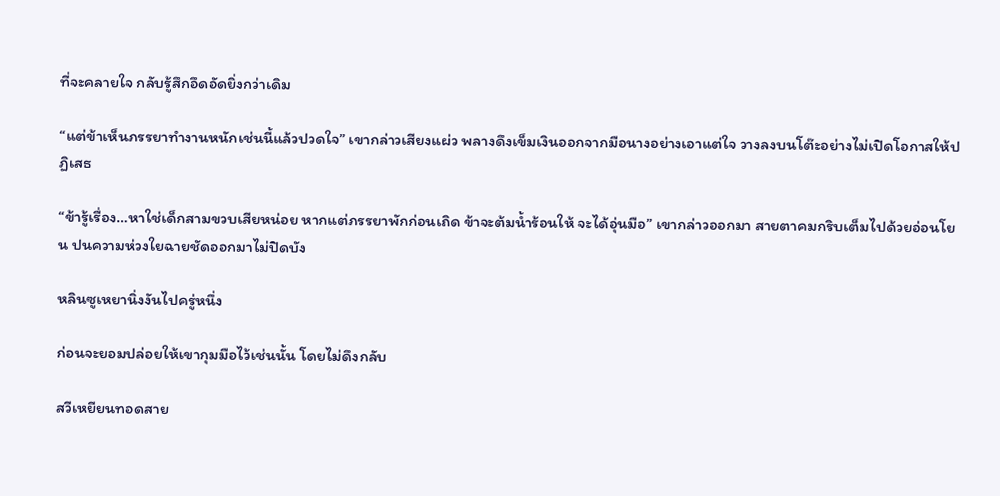ที่จะคลายใจ กลับรู้สึกอึดอัดยิ่งกว่าเดิม

“แต่ข้าเห็นภรรยาทำงานหนักเช่นนี้แล้วปวดใจ” เขากล่าวเสียงแผ่ว พลางดึงเข็มเงินออกจากมือนางอย่างเอาแต่ใจ วางลงบนโต๊ะอย่างไม่เปิดโอกาสให้ปฏิเสธ

“ข้ารู้เรื่อง…หาใช่เด็กสามขวบเสียหน่อย หากแต่ภรรยาพักก่อนเถิด ข้าจะต้มน้ำร้อนให้ จะได้อุ่นมือ” เขากล่าวออกมา สายตาคมกริบเต็มไปด้วยอ่อนโยน ปนความห่วงใยฉายชัดออกมาไม่ปิดบัง

หลินซูเหยานิ่งงันไปครู่หนึ่ง

ก่อนจะยอมปล่อยให้เขากุมมือไว้เช่นนั้น โดยไม่ดึงกลับ

สวีเหยียนทอดสาย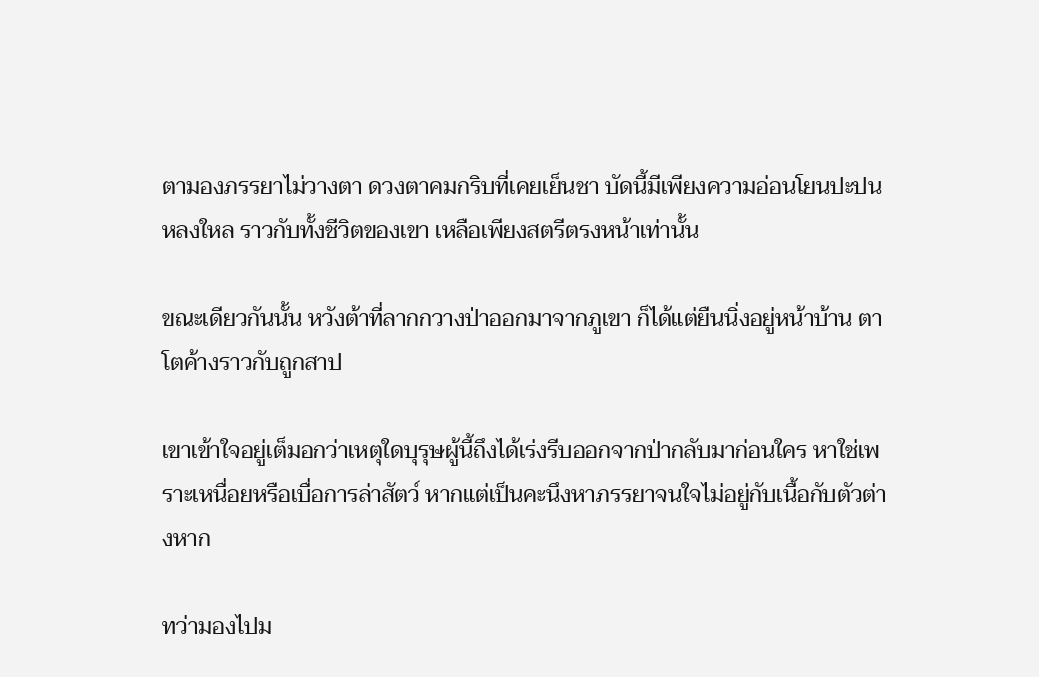ตามองภรรยาไม่วางตา ดวงตาคมกริบที่เคยเย็นชา บัดนี้มีเพียงความอ่อนโยนปะปนหลงใหล ราวกับทั้งชีวิตของเขา เหลือเพียงสตรีตรงหน้าเท่านั้น

ขณะเดียวกันนั้น หวังต้าที่ลากกวางป่าออกมาจากภูเขา ก็ได้แต่ยืนนิ่งอยู่หน้าบ้าน ตาโตค้างราวกับถูกสาป

เขาเข้าใจอยู่เต็มอกว่าเหตุใดบุรุษผู้นี้ถึงได้เร่งรีบออกจากป่ากลับมาก่อนใคร หาใช่เพราะเหนื่อยหรือเบื่อการล่าสัตว์ หากแต่เป็นคะนึงหาภรรยาจนใจไม่อยู่กับเนื้อกับตัวต่างหาก

ทว่ามองไปม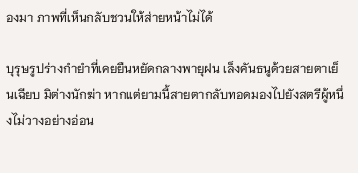องมา ภาพที่เห็นกลับชวนให้ส่ายหน้าไม่ได้

บุรุษรูปร่างกำยำที่เคยยืนหยัดกลางพายุฝน เล็งคันธนูด้วยสายตาเย็นเฉียบ มิต่างนักฆ่า หากแต่ยามนี้สายตากลับทอดมองไปยังสตรีผู้หนึ่งไม่วางอย่างอ่อน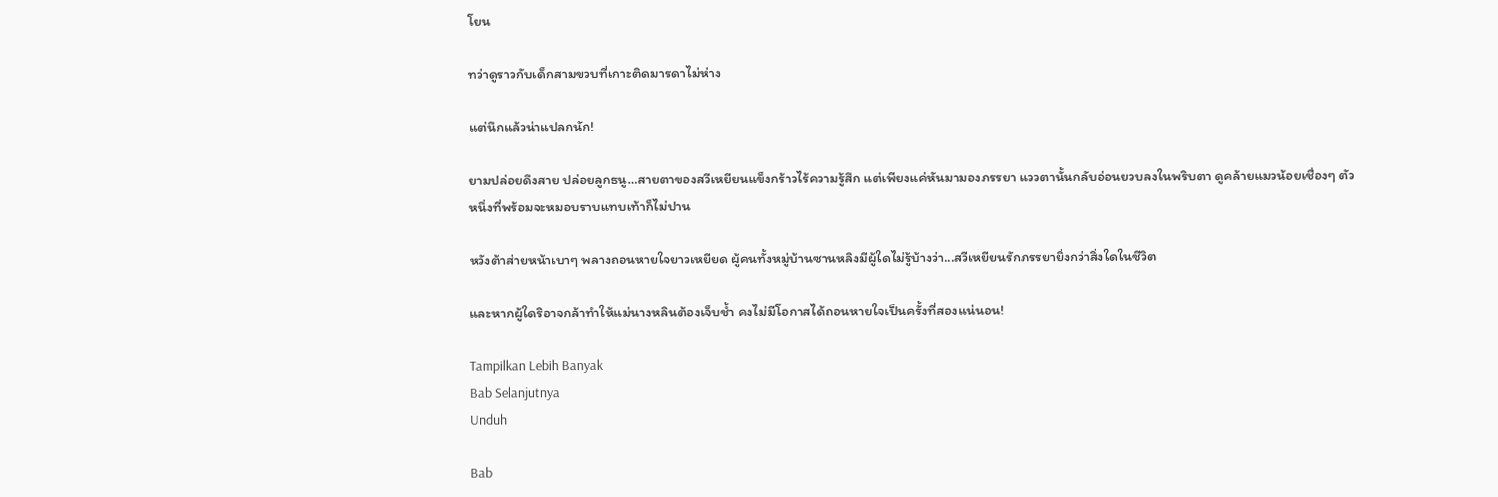โยน

ทว่าดูราวกับเด็กสามขวบที่เกาะติดมารดาไม่ห่าง

แต่นึกแล้วน่าแปลกนัก!

ยามปล่อยดึงสาย ปล่อยลูกธนู…สายตาของสวีเหยียนแข็งกร้าวไร้ความรู้สึก แต่เพียงแค่หันมามองภรรยา แววตานั้นกลับอ่อนยวบลงในพริบตา ดูคล้ายแมวน้อยเชื่องๆ ตัวหนึ่งที่พร้อมจะหมอบราบแทบเท้าก็ไม่ปาน

หวังต้าส่ายหน้าเบาๆ พลางถอนหายใจยาวเหยียด ผู้คนทั้งหมู่บ้านซานหลิงมีผู้ใดไม่รู้บ้างว่า...สวีเหยียนรักภรรยายิ่งกว่าสิ่งใดในชีวิต

และหากผู้ใดริอาจกล้าทำให้แม่นางหลินต้องเจ็บช้ำ คงไม่มีโอกาสได้ถอนหายใจเป็นครั้งที่สองแน่นอน!

Tampilkan Lebih Banyak
Bab Selanjutnya
Unduh

Bab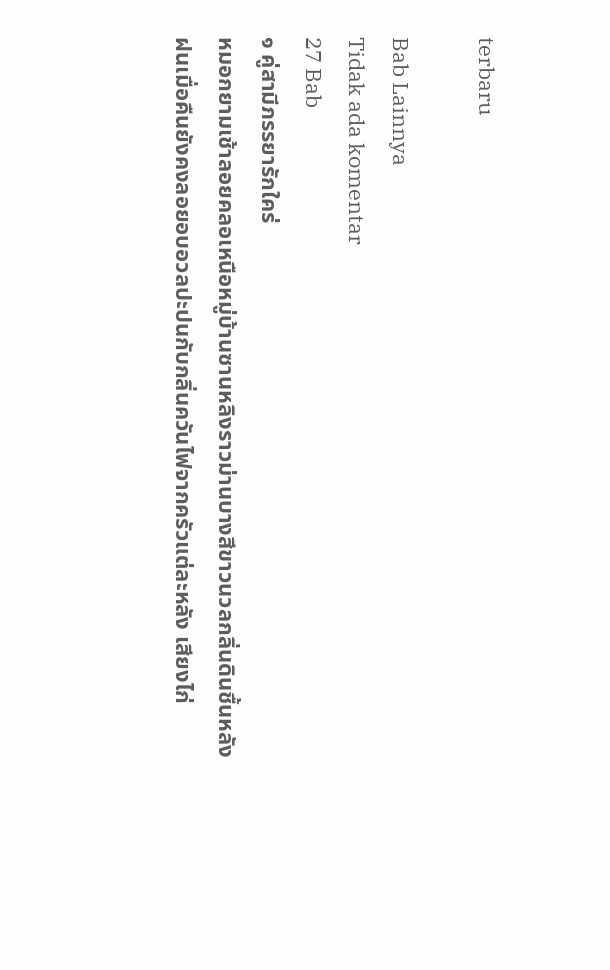terbaru

Bab Lainnya
Tidak ada komentar
27 Bab
๑ คู่สามีภรรยารักใคร่
หมอกยามเช้าลอยคลอเหนือหมู่บ้านซานหลิงราวม่านบางสีขาวนวลกลิ่นดินชื้นหลังฝนเมื่อคืนยังคงลอยอบอวลปะปนกับกลิ่นควันไฟจากครัวแต่ละหลัง เสียงไก่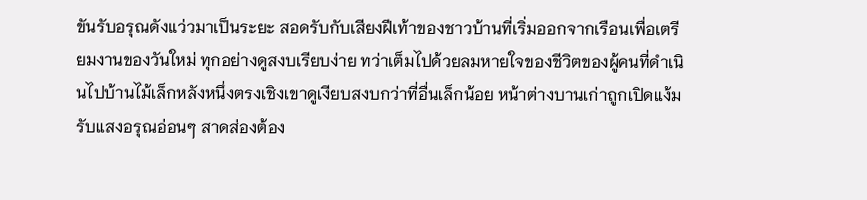ขันรับอรุณดังแว่วมาเป็นระยะ สอดรับกับเสียงฝีเท้าของชาวบ้านที่เริ่มออกจากเรือนเพื่อเตรียมงานของวันใหม่ ทุกอย่างดูสงบเรียบง่าย ทว่าเต็มไปด้วยลมหายใจของชีวิตของผู้คนที่ดำเนินไปบ้านไม้เล็กหลังหนึ่งตรงเชิงเขาดูเงียบสงบกว่าที่อื่นเล็กน้อย หน้าต่างบานเก่าถูกเปิดแง้มรับแสงอรุณอ่อนๆ สาดส่องต้อง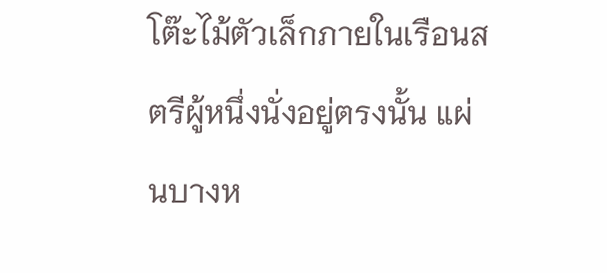โต๊ะไม้ตัวเล็กภายในเรือนสตรีผู้หนึ่งนั่งอยู่ตรงนั้น แผ่นบางห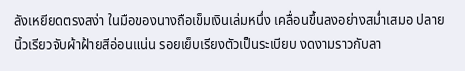ลังเหยียดตรงสง่า ในมือของนางถือเข็มเงินเล่มหนึ่ง เคลื่อนขึ้นลงอย่างสม่ำเสมอ ปลายนิ้วเรียวจับผ้าฝ้ายสีอ่อนแน่น รอยเย็บเรียงตัวเป็นระเบียบ งดงามราวกับลา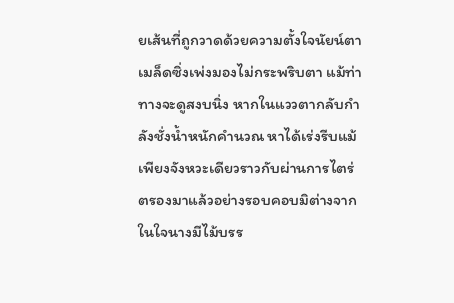ยเส้นที่ถูกวาดด้วยความตั้งใจนัยน์ตาเมล็ดซิ่งเพ่งมองไม่กระพริบตา แม้ท่าทางจะดูสงบนิ่ง หากในแววตากลับกำลังชั่งน้ำหนักคำนวณ หาได้เร่งรีบแม้เพียงจังหวะเดียวราวกับผ่านการไตร่ตรองมาแล้วอย่างรอบคอบมิต่างจากในใจนางมีไม้บรร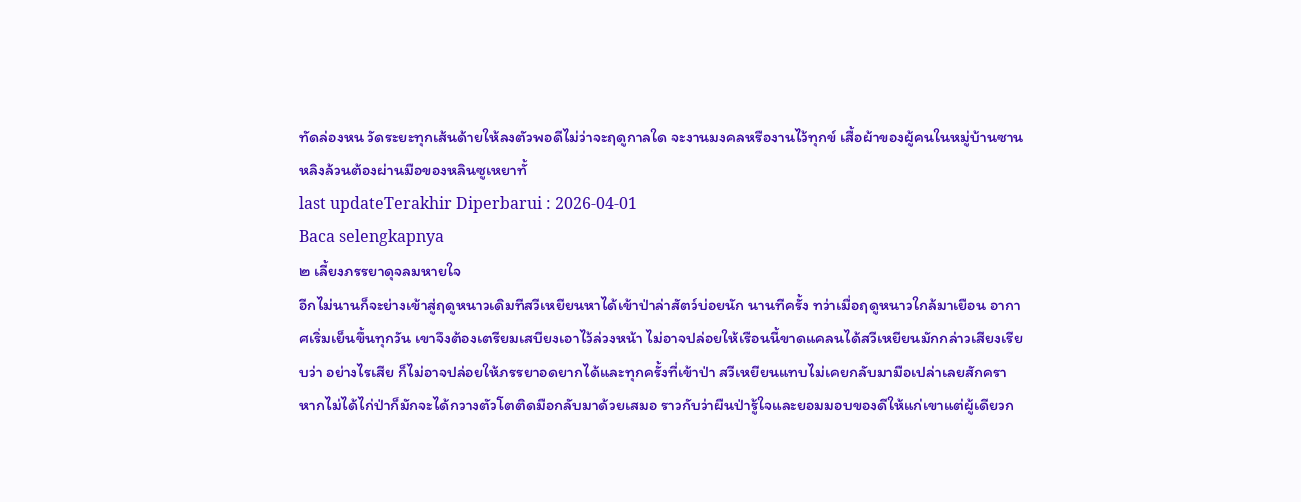ทัดล่องหน วัดระยะทุกเส้นด้ายให้ลงตัวพอดีไม่ว่าจะฤดูกาลใด จะงานมงคลหรืองานไว้ทุกข์ เสื้อผ้าของผู้คนในหมู่บ้านซานหลิงล้วนต้องผ่านมือของหลินซูเหยาทั้
last updateTerakhir Diperbarui : 2026-04-01
Baca selengkapnya
๒ เลี้ยงภรรยาดุจลมหายใจ
อีกไม่นานก็จะย่างเข้าสู่ฤดูหนาวเดิมทีสวีเหยียนหาได้เข้าป่าล่าสัตว์บ่อยนัก นานทีครั้ง ทว่าเมื่อฤดูหนาวใกล้มาเยือน อากาศเริ่มเย็นขึ้นทุกวัน เขาจึงต้องเตรียมเสบียงเอาไว้ล่วงหน้า ไม่อาจปล่อยให้เรือนนี้ขาดแคลนได้สวีเหยียนมักกล่าวเสียงเรียบว่า อย่างไรเสีย ก็ไม่อาจปล่อยให้ภรรยาอดยากได้และทุกครั้งที่เข้าป่า สวีเหยียนแทบไม่เคยกลับมามือเปล่าเลยสักครา หากไม่ได้ไก่ป่าก็มักจะได้กวางตัวโตติดมือกลับมาด้วยเสมอ ราวกับว่าผืนป่ารู้ใจและยอมมอบของดีให้แก่เขาแต่ผู้เดียวก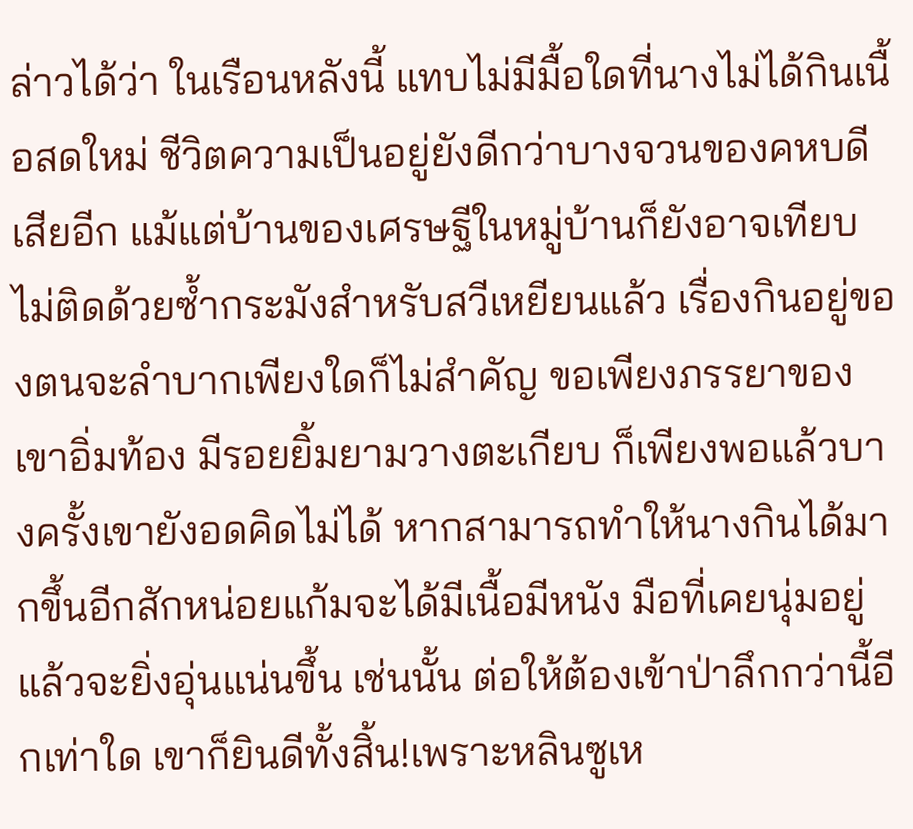ล่าวได้ว่า ในเรือนหลังนี้ แทบไม่มีมื้อใดที่นางไม่ได้กินเนื้อสดใหม่ ชีวิตความเป็นอยู่ยังดีกว่าบางจวนของคหบดีเสียอีก แม้แต่บ้านของเศรษฐีในหมู่บ้านก็ยังอาจเทียบไม่ติดด้วยซ้ำกระมังสำหรับสวีเหยียนแล้ว เรื่องกินอยู่ของตนจะลำบากเพียงใดก็ไม่สำคัญ ขอเพียงภรรยาของเขาอิ่มท้อง มีรอยยิ้มยามวางตะเกียบ ก็เพียงพอแล้วบางครั้งเขายังอดคิดไม่ได้ หากสามารถทำให้นางกินได้มากขึ้นอีกสักหน่อยแก้มจะได้มีเนื้อมีหนัง มือที่เคยนุ่มอยู่แล้วจะยิ่งอุ่นแน่นขึ้น เช่นนั้น ต่อให้ต้องเข้าป่าลึกกว่านี้อีกเท่าใด เขาก็ยินดีทั้งสิ้น!เพราะหลินซูเห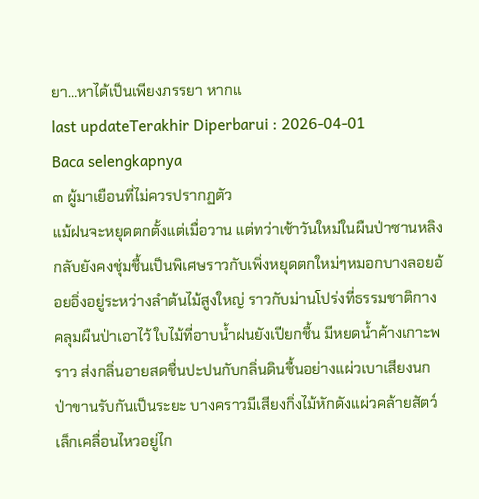ยา…หาได้เป็นเพียงภรรยา หากแ
last updateTerakhir Diperbarui : 2026-04-01
Baca selengkapnya
๓ ผู้มาเยือนที่ไม่ควรปรากฏตัว
แม้ฝนจะหยุดตกตั้งแต่เมื่อวาน แต่ทว่าเช้าวันใหม่ในผืนป่าซานหลิงกลับยังคงชุ่มชื้นเป็นพิเศษราวกับเพิ่งหยุดตกใหม่ๆหมอกบางลอยอ้อยอิ่งอยู่ระหว่างลำต้นไม้สูงใหญ่ ราวกับม่านโปร่งที่ธรรมชาติกางคลุมผืนป่าเอาไว้ ใบไม้ที่อาบน้ำฝนยังเปียกชื้น มีหยดน้ำค้างเกาะพราว ส่งกลิ่นอายสดชื่นปะปนกับกลิ่นดินชื้นอย่างแผ่วเบาเสียงนกป่าขานรับกันเป็นระยะ บางคราวมีเสียงกิ่งไม้หักดังแผ่วคล้ายสัตว์เล็กเคลื่อนไหวอยู่ไก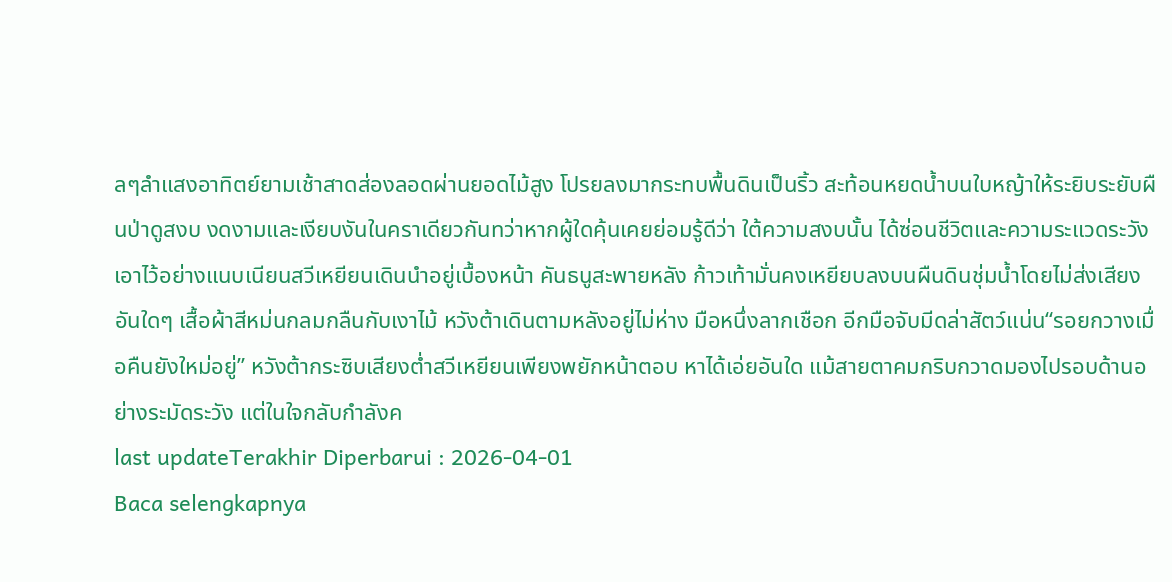ลๆลำแสงอาทิตย์ยามเช้าสาดส่องลอดผ่านยอดไม้สูง โปรยลงมากระทบพื้นดินเป็นริ้ว สะท้อนหยดน้ำบนใบหญ้าให้ระยิบระยับผืนป่าดูสงบ งดงามและเงียบงันในคราเดียวกันทว่าหากผู้ใดคุ้นเคยย่อมรู้ดีว่า ใต้ความสงบนั้น ได้ซ่อนชีวิตและความระแวดระวังเอาไว้อย่างแนบเนียนสวีเหยียนเดินนำอยู่เบื้องหน้า คันธนูสะพายหลัง ก้าวเท้ามั่นคงเหยียบลงบนผืนดินชุ่มน้ำโดยไม่ส่งเสียงอันใดๆ เสื้อผ้าสีหม่นกลมกลืนกับเงาไม้ หวังต้าเดินตามหลังอยู่ไม่ห่าง มือหนึ่งลากเชือก อีกมือจับมีดล่าสัตว์แน่น“รอยกวางเมื่อคืนยังใหม่อยู่” หวังต้ากระซิบเสียงต่ำสวีเหยียนเพียงพยักหน้าตอบ หาได้เอ่ยอันใด แม้สายตาคมกริบกวาดมองไปรอบด้านอย่างระมัดระวัง แต่ในใจกลับกำลังค
last updateTerakhir Diperbarui : 2026-04-01
Baca selengkapnya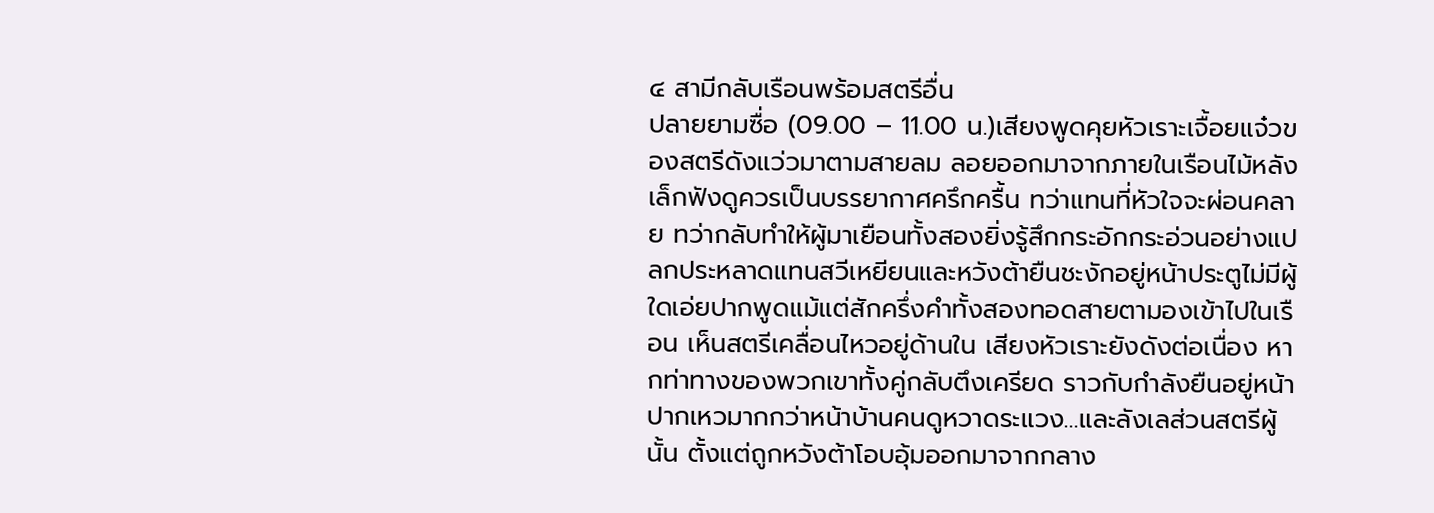๔ สามีกลับเรือนพร้อมสตรีอื่น
ปลายยามซื่อ (09.00 – 11.00 น.)เสียงพูดคุยหัวเราะเจื้อยแจ๋วของสตรีดังแว่วมาตามสายลม ลอยออกมาจากภายในเรือนไม้หลังเล็กฟังดูควรเป็นบรรยากาศครึกครื้น ทว่าแทนที่หัวใจจะผ่อนคลาย ทว่ากลับทำให้ผู้มาเยือนทั้งสองยิ่งรู้สึกกระอักกระอ่วนอย่างแปลกประหลาดแทนสวีเหยียนและหวังต้ายืนชะงักอยู่หน้าประตูไม่มีผู้ใดเอ่ยปากพูดแม้แต่สักครึ่งคำทั้งสองทอดสายตามองเข้าไปในเรือน เห็นสตรีเคลื่อนไหวอยู่ด้านใน เสียงหัวเราะยังดังต่อเนื่อง หากท่าทางของพวกเขาทั้งคู่กลับตึงเครียด ราวกับกำลังยืนอยู่หน้าปากเหวมากกว่าหน้าบ้านคนดูหวาดระแวง…และลังเลส่วนสตรีผู้นั้น ตั้งแต่ถูกหวังต้าโอบอุ้มออกมาจากกลาง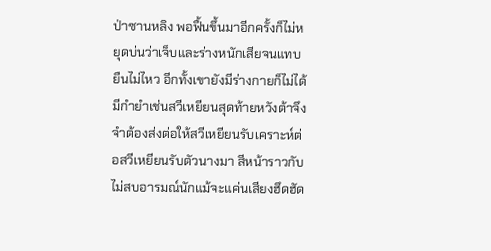ป่าซานหลิง พอฟื้นขึ้นมาอีกครั้งก็ไม่หยุดบ่นว่าเจ็บและร่างหนักเสียจนแทบยืนไม่ไหว อีกทั้งเขายังมีร่างกายก็ไม่ได้มีกำยำเช่นสวีเหยียนสุดท้ายหวังต้าจึงจำต้องส่งต่อให้สวีเหยียนรับเคราะห์ต่อสวีเหยียนรับตัวนางมา สีหน้าราวกับไม่สบอารมณ์นักแม้จะแค่นเสียงฮึดฮัด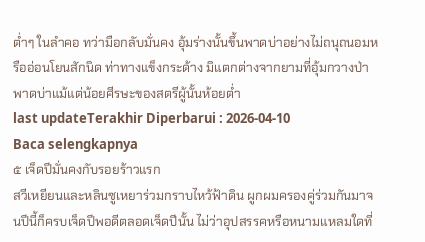ต่ำๆ ในลำคอ ทว่ามือกลับมั่นคง อุ้มร่างนั้นขึ้นพาดบ่าอย่างไม่ถนุถนอมหรืออ่อนโยนสักนิด ท่าทางแข็งกระด้าง มิแตกต่างจากยามที่อุ้มกวางป่าพาดบ่าแม้แต่น้อยศีรษะของสตรีผู้นั้นห้อยต่ำ
last updateTerakhir Diperbarui : 2026-04-10
Baca selengkapnya
๕ เจ็ดปีมั่นคงกับรอยร้าวแรก
สวีเหยียนและหลินซูเหยาร่วมกราบไหว้ฟ้าดิน ผูกผมครองคู่ร่วมกันมาจนปีนี้ก็ครบเจ็ดปีพอดีตลอดเจ็ดปีนั้น ไม่ว่าอุปสรรคหรือหนามแหลมใดที่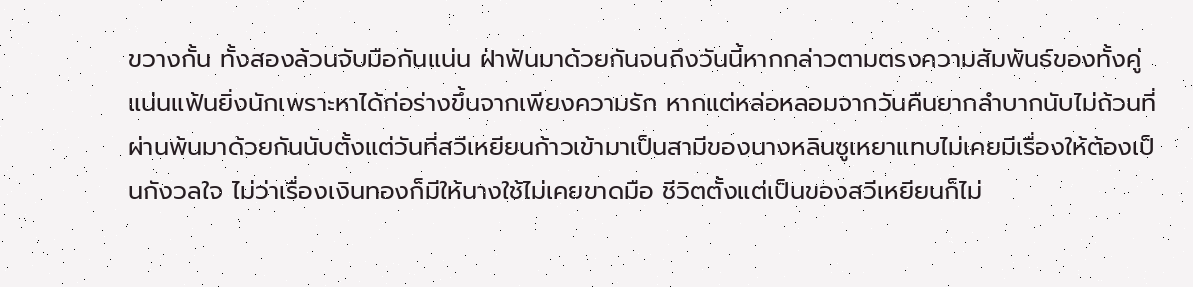ขวางกั้น ทั้งสองล้วนจับมือกันแน่น ฝ่าฟันมาด้วยกันจนถึงวันนี้หากกล่าวตามตรงความสัมพันธ์ของทั้งคู่แน่นแฟ้นยิ่งนักเพราะหาได้ก่อร่างขึ้นจากเพียงความรัก หากแต่หล่อหลอมจากวันคืนยากลำบากนับไม่ถ้วนที่ผ่านพ้นมาด้วยกันนับตั้งแต่วันที่สวีเหยียนก้าวเข้ามาเป็นสามีของนางหลินซูเหยาแทบไม่เคยมีเรื่องให้ต้องเป็นกังวลใจ ไม่ว่าเรื่องเงินทองก็มีให้นางใช้ไม่เคยขาดมือ ชีวิตตั้งแต่เป็นของสวีเหยียนก็ไม่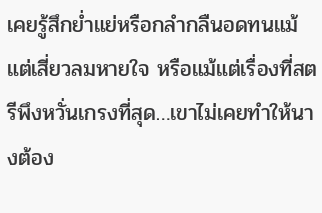เคยรู้สึกย่ำแย่หรือกลำกลืนอดทนแม้แต่เสี่ยวลมหายใจ หรือแม้แต่เรื่องที่สตรีพึงหวั่นเกรงที่สุด…เขาไม่เคยทำให้นางต้อง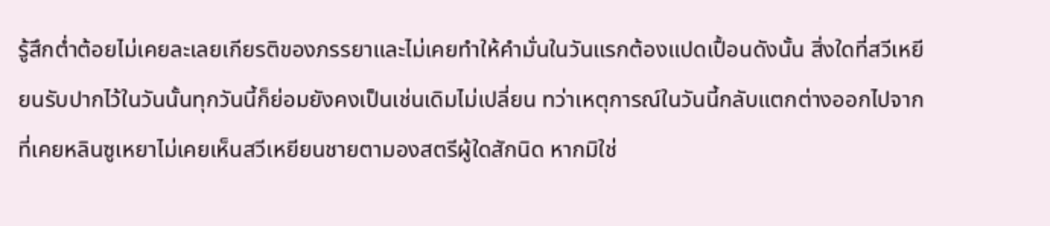รู้สึกต่ำต้อยไม่เคยละเลยเกียรติของภรรยาและไม่เคยทำให้คำมั่นในวันแรกต้องแปดเปื้อนดังนั้น สิ่งใดที่สวีเหยียนรับปากไว้ในวันนั้นทุกวันนี้ก็ย่อมยังคงเป็นเช่นเดิมไม่เปลี่ยน ทว่าเหตุการณ์ในวันนี้กลับแตกต่างออกไปจากที่เคยหลินซูเหยาไม่เคยเห็นสวีเหยียนชายตามองสตรีผู้ใดสักนิด หากมิใช่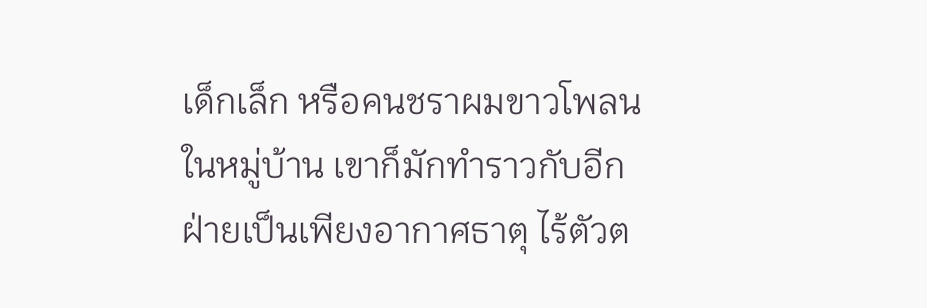เด็กเล็ก หรือคนชราผมขาวโพลนในหมู่บ้าน เขาก็มักทำราวกับอีกฝ่ายเป็นเพียงอากาศธาตุ ไร้ตัวต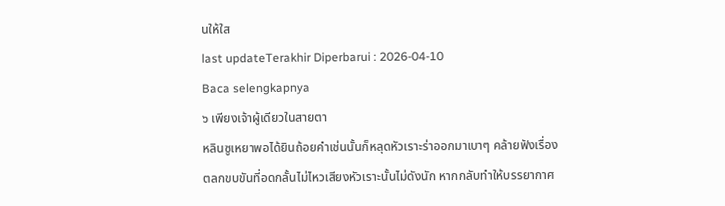นให้ใส
last updateTerakhir Diperbarui : 2026-04-10
Baca selengkapnya
๖ เพียงเจ้าผู้เดียวในสายตา
หลินซูเหยาพอได้ยินถ้อยคำเช่นนั้นก็หลุดหัวเราะร่าออกมาเบาๆ คล้ายฟังเรื่องตลกขบขันที่อดกลั้นไม่ไหวเสียงหัวเราะนั้นไม่ดังนัก หากกลับทำให้บรรยากาศ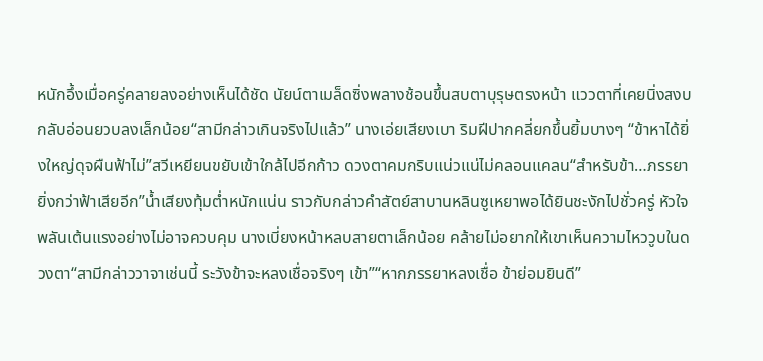หนักอึ้งเมื่อครู่คลายลงอย่างเห็นได้ชัด นัยน์ตาเมล็ดซิ่งพลางช้อนขึ้นสบตาบุรุษตรงหน้า แววตาที่เคยนิ่งสงบกลับอ่อนยวบลงเล็กน้อย“สามีกล่าวเกินจริงไปแล้ว” นางเอ่ยเสียงเบา ริมฝีปากคลี่ยกขึ้นยิ้มบางๆ “ข้าหาได้ยิ่งใหญ่ดุจผืนฟ้าไม่”สวีเหยียนขยับเข้าใกล้ไปอีกก้าว ดวงตาคมกริบแน่วแน่ไม่คลอนแคลน“สำหรับข้า…ภรรยายิ่งกว่าฟ้าเสียอีก”น้ำเสียงทุ้มต่ำหนักแน่น ราวกับกล่าวคำสัตย์สาบานหลินซูเหยาพอได้ยินชะงักไปชั่วครู่ หัวใจพลันเต้นแรงอย่างไม่อาจควบคุม นางเบี่ยงหน้าหลบสายตาเล็กน้อย คล้ายไม่อยากให้เขาเห็นความไหววูบในดวงตา“สามีกล่าววาจาเช่นนี้ ระวังข้าจะหลงเชื่อจริงๆ เข้า”“หากภรรยาหลงเชื่อ ข้าย่อมยินดี”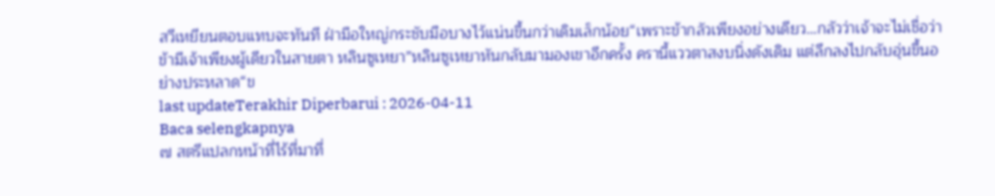สวีเหยียนตอบแทบจะทันที ฝ่ามือใหญ่กระชับมือบางไว้แน่นขึ้นกว่าเดิมเล็กน้อย“เพราะข้ากลัวเพียงอย่างเดียว…กลัวว่าเจ้าจะไม่เชื่อว่าข้ามีเจ้าเพียงผู้เดียวในสายตา หลินซูเหยา”หลินซูเหยาหันกลับมามองเขาอีกครั้ง ครานี้แววตาสงบนิ่งดังเดิม แต่ลึกลงไปกลับอุ่นขึ้นอย่างประหลาด“ข
last updateTerakhir Diperbarui : 2026-04-11
Baca selengkapnya
๗ สตรีแปลกหน้าที่ไร้ที่มาที่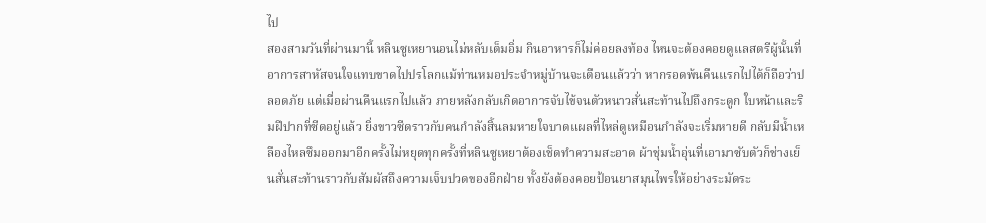ไป
สองสามวันที่ผ่านมานี้ หลินซูเหยานอนไม่หลับเต็มอิ่ม กินอาหารก็ไม่ค่อยลงท้อง ไหนจะต้องคอยดูแลสตรีผู้นั้นที่อาการสาหัสจนใจแทบขาดไปปรโลกแม้ท่านหมอประจำหมู่บ้านจะเตือนแล้วว่า หากรอดพ้นคืนแรกไปได้ก็ถือว่าปลอดภัย แต่เมื่อผ่านคืนแรกไปแล้ว ภายหลังกลับเกิดอาการจับไข้จนตัวหนาวสั่นสะท้านไปถึงกระดูก ใบหน้าและริมฝีปากที่ซีดอยู่แล้ว ยิ่งขาวซีดราวกับคนกำลังสิ้นลมหายใจบาดแผลที่ไหล่ดูเหมือนกำลังจะเริ่มหายดี กลับมีน้ำเหลืองไหลซึมออกมาอีกครั้งไม่หยุดทุกครั้งที่หลินซูเหยาต้องเช็ดทำความสะอาด ผ้าชุ่มน้ำอุ่นที่เอามาซับตัวก็ช่างเย็นสั่นสะท้านราวกับสัมผัสถึงความเจ็บปวดของอีกฝ่าย ทั้งยังต้องคอยป้อนยาสมุนไพรให้อย่างระมัดระ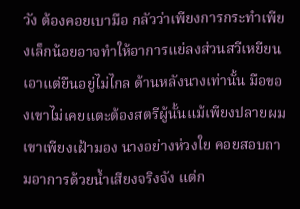วัง ต้องคอยเบามือ กลัวว่าเพียงการกระทำเพียงเล็กน้อยอาจทำให้อาการแย่ลงส่วนสวีเหยียนเอาแต่ยืนอยู่ไม่ไกล ด้านหลังนางเท่านั้น มือของเขาไม่เคยแตะต้องสตรีผู้นั้นแม้เพียงปลายผม เขาเพียงเฝ้ามอง นางอย่างห่วงใย คอยสอบถามอาการด้วยน้ำเสียงจริงจัง แต่ก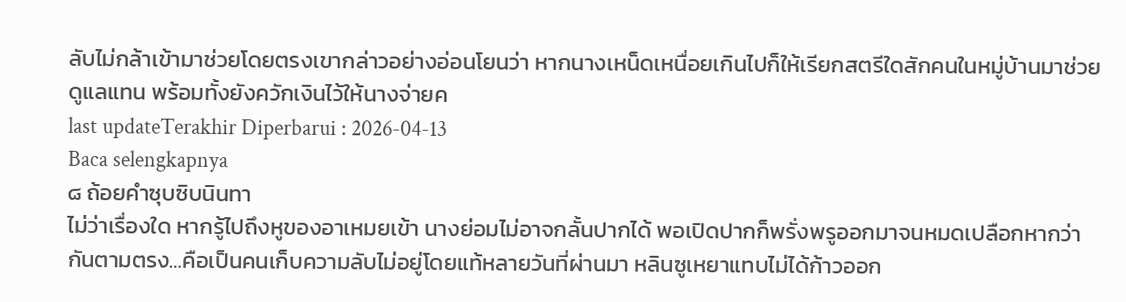ลับไม่กล้าเข้ามาช่วยโดยตรงเขากล่าวอย่างอ่อนโยนว่า หากนางเหน็ดเหนื่อยเกินไปก็ให้เรียกสตรีใดสักคนในหมู่บ้านมาช่วยดูแลแทน พร้อมทั้งยังควักเงินไว้ให้นางจ่ายค
last updateTerakhir Diperbarui : 2026-04-13
Baca selengkapnya
๘ ถ้อยคำซุบซิบนินทา
ไม่ว่าเรื่องใด หากรู้ไปถึงหูของอาเหมยเข้า นางย่อมไม่อาจกลั้นปากได้ พอเปิดปากก็พรั่งพรูออกมาจนหมดเปลือกหากว่ากันตามตรง…คือเป็นคนเก็บความลับไม่อยู่โดยแท้หลายวันที่ผ่านมา หลินซูเหยาแทบไม่ได้ก้าวออก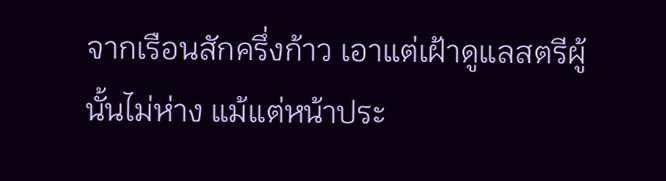จากเรือนสักครึ่งก้าว เอาแต่เฝ้าดูแลสตรีผู้นั้นไม่ห่าง แม้แต่หน้าประ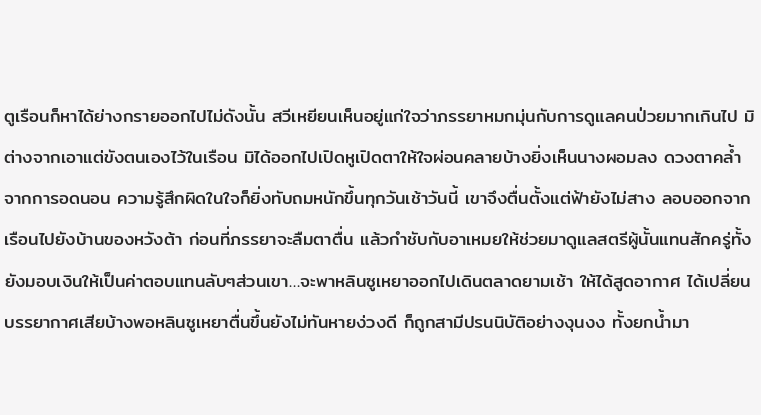ตูเรือนก็หาได้ย่างกรายออกไปไม่ดังนั้น สวีเหยียนเห็นอยู่แก่ใจว่าภรรยาหมกมุ่นกับการดูแลคนป่วยมากเกินไป มิต่างจากเอาแต่ขังตนเองไว้ในเรือน มิได้ออกไปเปิดหูเปิดตาให้ใจผ่อนคลายบ้างยิ่งเห็นนางผอมลง ดวงตาคล้ำจากการอดนอน ความรู้สึกผิดในใจก็ยิ่งทับถมหนักขึ้นทุกวันเช้าวันนี้ เขาจึงตื่นตั้งแต่ฟ้ายังไม่สาง ลอบออกจากเรือนไปยังบ้านของหวังต้า ก่อนที่ภรรยาจะลืมตาตื่น แล้วกำชับกับอาเหมยให้ช่วยมาดูแลสตรีผู้นั้นแทนสักครู่ทั้งยังมอบเงินให้เป็นค่าตอบแทนลับๆส่วนเขา…จะพาหลินซูเหยาออกไปเดินตลาดยามเช้า ให้ได้สูดอากาศ ได้เปลี่ยนบรรยากาศเสียบ้างพอหลินซูเหยาตื่นขึ้นยังไม่ทันหายง่วงดี ก็ถูกสามีปรนนิบัติอย่างงุนงง ทั้งยกน้ำมา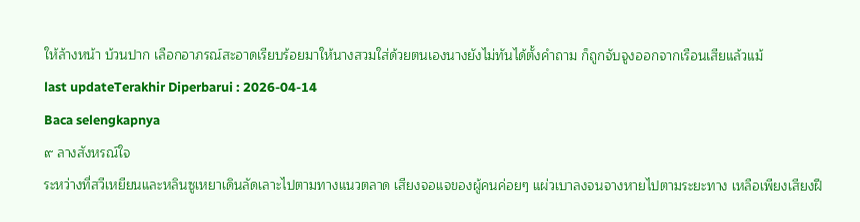ให้ล้างหน้า บ้วนปาก เลือกอาภรณ์สะอาดเรียบร้อยมาให้นางสวมใส่ด้วยตนเองนางยังไม่ทันได้ตั้งคำถาม ก็ถูกจับจูงออกจากเรือนเสียแล้วแม้
last updateTerakhir Diperbarui : 2026-04-14
Baca selengkapnya
๙ ลางสังหรณ์ใจ
ระหว่างที่สวีเหยียนและหลินซูเหยาเดินลัดเลาะไปตามทางแนวตลาด เสียงจอแจของผู้คนค่อยๆ แผ่วเบาลงจนจางหายไปตามระยะทาง เหลือเพียงเสียงฝี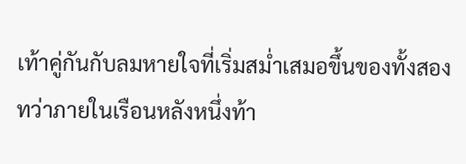เท้าคู่กันกับลมหายใจที่เริ่มสม่ำเสมอขึ้นของทั้งสองทว่าภายในเรือนหลังหนึ่งท้า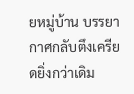ยหมู่บ้าน บรรยากาศกลับตึงเครียดยิ่งกว่าเดิม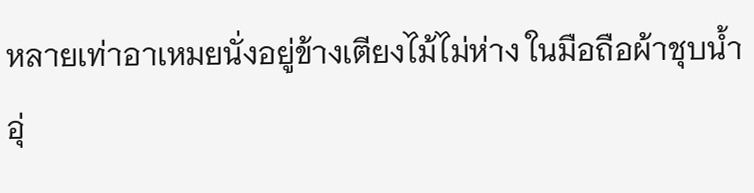หลายเท่าอาเหมยนั่งอยู่ข้างเตียงไม้ไม่ห่าง ในมือถือผ้าชุบน้ำอุ่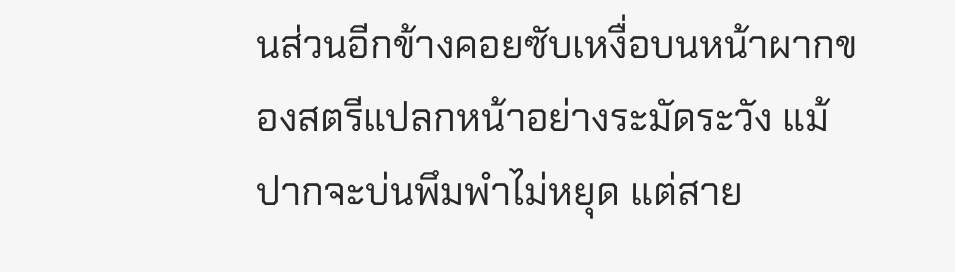นส่วนอีกข้างคอยซับเหงื่อบนหน้าผากของสตรีแปลกหน้าอย่างระมัดระวัง แม้ปากจะบ่นพึมพำไม่หยุด แต่สาย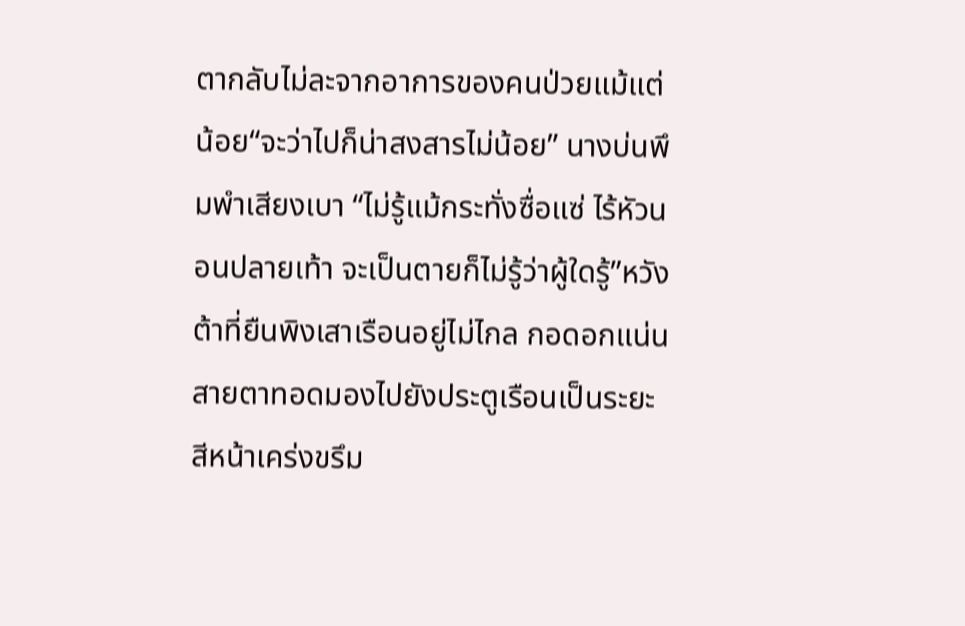ตากลับไม่ละจากอาการของคนป่วยแม้แต่น้อย“จะว่าไปก็น่าสงสารไม่น้อย” นางบ่นพึมพำเสียงเบา “ไม่รู้แม้กระทั่งซื่อแซ่ ไร้หัวนอนปลายเท้า จะเป็นตายก็ไม่รู้ว่าผู้ใดรู้”หวังต้าที่ยืนพิงเสาเรือนอยู่ไม่ไกล กอดอกแน่น สายตาทอดมองไปยังประตูเรือนเป็นระยะ สีหน้าเคร่งขรึม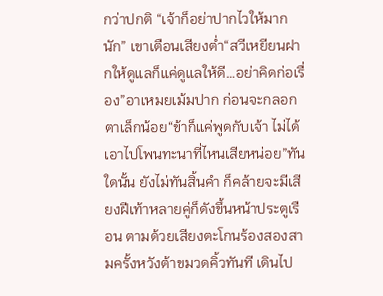กว่าปกติ “เจ้าก็อย่าปากไวให้มากนัก” เขาเตือนเสียงต่ำ“สวีเหยียนฝากให้ดูแลก็แค่ดูแลให้ดี…อย่าคิดก่อเรื่อง”อาเหมยเม้มปาก ก่อนจะกลอกตาเล็กน้อย“ข้าก็แค่พูดกับเจ้า ไม่ได้เอาไปโพนทะนาที่ไหนเสียหน่อย”ทันใดนั้น ยังไม่ทันสิ้นคำ ก็คล้ายจะมีเสียงฝีเท้าหลายคู่ก็ดังขึ้นหน้าประตูเรือน ตามด้วยเสียงตะโกนร้องสองสามครั้งหวังต้าขมวดคิ้วทันที เดินไป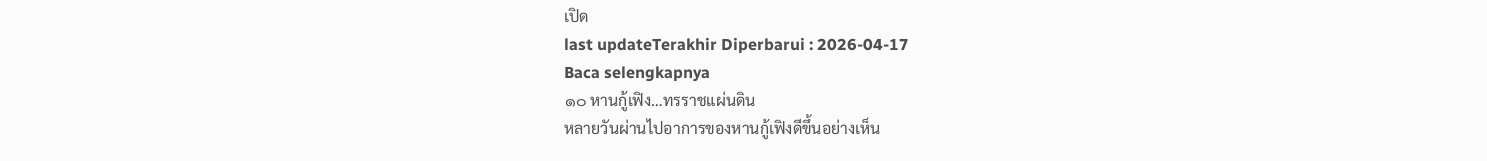เปิด
last updateTerakhir Diperbarui : 2026-04-17
Baca selengkapnya
๑๐ หานกู้เฟิง…ทรราชแผ่นดิน
หลายวันผ่านไปอาการของหานกู้เฟิงดีขึ้นอย่างเห็น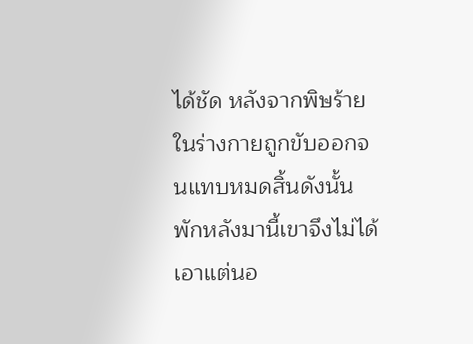ได้ชัด หลังจากพิษร้ายในร่างกายถูกขับออกจนแทบหมดสิ้นดังนั้น พักหลังมานี้เขาจึงไม่ได้เอาแต่นอ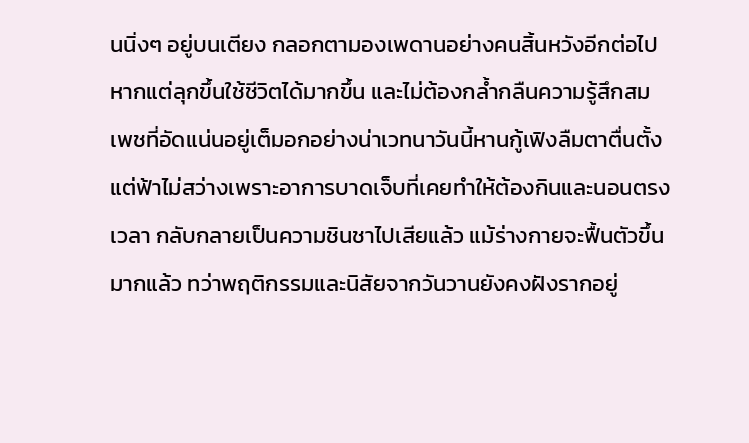นนิ่งๆ อยู่บนเตียง กลอกตามองเพดานอย่างคนสิ้นหวังอีกต่อไป หากแต่ลุกขึ้นใช้ชีวิตได้มากขึ้น และไม่ต้องกล้ำกลืนความรู้สึกสมเพชที่อัดแน่นอยู่เต็มอกอย่างน่าเวทนาวันนี้หานกู้เฟิงลืมตาตื่นตั้งแต่ฟ้าไม่สว่างเพราะอาการบาดเจ็บที่เคยทำให้ต้องกินและนอนตรงเวลา กลับกลายเป็นความชินชาไปเสียแล้ว แม้ร่างกายจะฟื้นตัวขึ้นมากแล้ว ทว่าพฤติกรรมและนิสัยจากวันวานยังคงฝังรากอยู่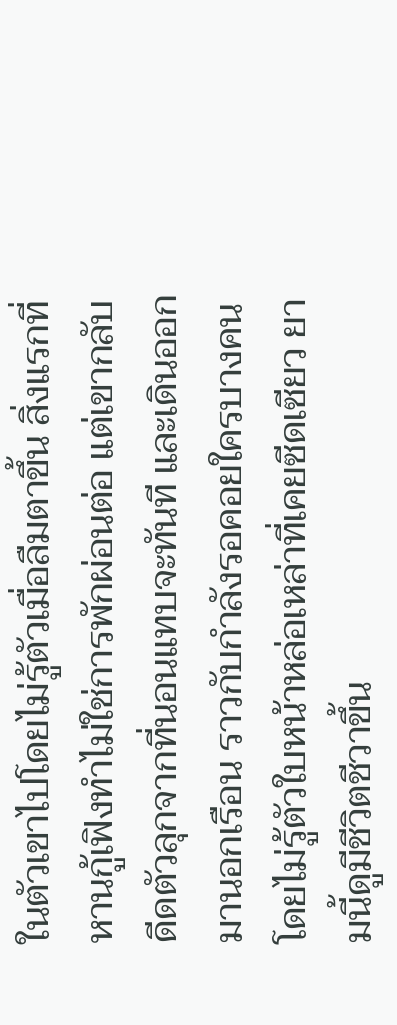ในตัวเขาไปโดยไม่รู้ตัวเมื่อลืมตาขึ้น สิ่งแรกที่หานกู้เฟิงทำไม่ใช่การพักผ่อนต่อ แต่เขากลับดีดตัวลุกจากที่นอนแทบจะทันที และเดินออกมานอกเรือน ราวกับกำลังรอคอยใครบางคนโดยไม่รู้ตัวใบหน้าหล่อเหล่าที่เคยซีดเซียว ยามนี้ดูมีชีวิตชีวาขึ้น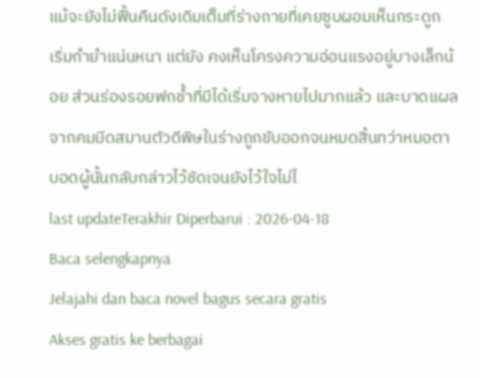แม้จะยังไม่ฟื้นคืนดังเดิมเต็มที่ร่างกายที่เคยซูบผอมเห็นกระดูก เริ่มกำยำแน่นหนา แต่ยัง คงเห็นโครงความอ่อนแรงอยู่บางเล็กน้อย ส่วนร่องรอยฟกช้ำที่มีได้เริ่มจางหายไปมากแล้ว และบาดแผลจากคมมีดสมานตัวดีพิษในร่างถูกขับออกจนหมดสิ้นทว่าหมอตาบอดผู้นั้นกลับกล่าวไว้ชัดเจนยังไว้ใจไม่ไ
last updateTerakhir Diperbarui : 2026-04-18
Baca selengkapnya
Jelajahi dan baca novel bagus secara gratis
Akses gratis ke berbagai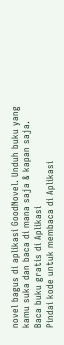novel bagus di aplikasi GoodNovel. Unduh buku yang kamu suka dan baca di mana saja & kapan saja.
Baca buku gratis di Aplikasi
Pindai kode untuk membaca di Aplikasi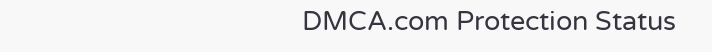DMCA.com Protection Status